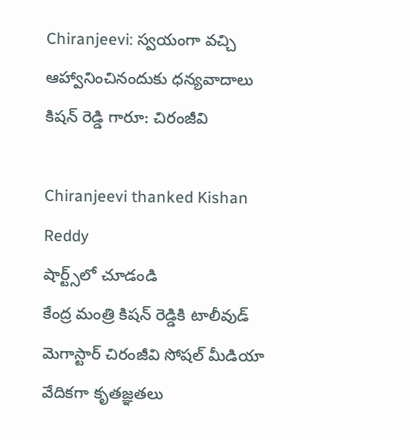Chiranjeevi: స్వయంగా వచ్చి ఆహ్వానించినందుకు ధన్యవాదాలు కిషన్ రెడ్డి గారూ: చిరంజీవి

Chiranjeevi thanked Kishan Reddy
షార్ట్స్‌లో చూడండి
కేంద్ర మంత్రి కిషన్ రెడ్డికి టాలీవుడ్ మెగాస్టార్ చిరంజీవి సోషల్ మీడియా వేదికగా కృతజ్ఞతలు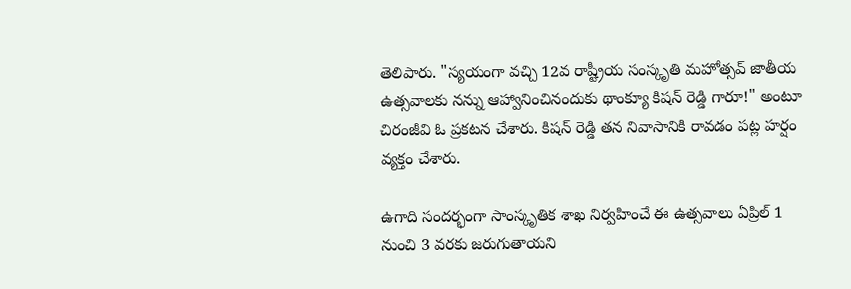తెలిపారు. "స్యయంగా వచ్చి 12వ రాష్ట్రీయ సంస్కృతి మహోత్సవ్ జాతీయ ఉత్సవాలకు నన్ను ఆహ్వానించినందుకు థాంక్యూ కిషన్ రెడ్డి గారూ!" అంటూ చిరంజీవి ఓ ప్రకటన చేశారు. కిషన్ రెడ్డి తన నివాసానికి రావడం పట్ల హర్షం వ్యక్తం చేశారు.

ఉగాది సందర్భంగా సాంస్కృతిక శాఖ నిర్వహించే ఈ ఉత్సవాలు ఏప్రిల్ 1 నుంచి 3 వరకు జరుగుతాయని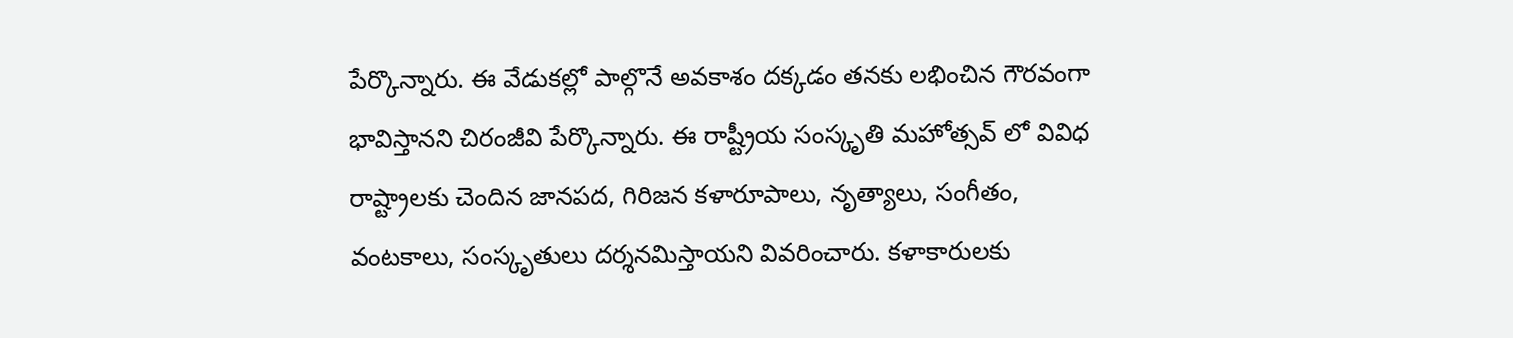పేర్కొన్నారు. ఈ వేడుకల్లో పాల్గొనే అవకాశం దక్కడం తనకు లభించిన గౌరవంగా భావిస్తానని చిరంజీవి పేర్కొన్నారు. ఈ రాష్ట్రీయ సంస్కృతి మహోత్సవ్ లో వివిధ రాష్ట్రాలకు చెందిన జానపద, గిరిజన కళారూపాలు, నృత్యాలు, సంగీతం, వంటకాలు, సంస్కృతులు దర్శనమిస్తాయని వివరించారు. కళాకారులకు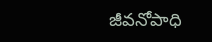జీవనోపాధి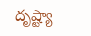దృష్ట్యా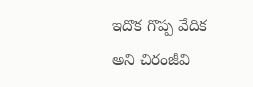ఇదొక గొప్ప వేదిక అని చిరంజీవి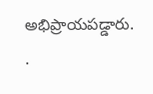అభిప్రాయపడ్డారు.
.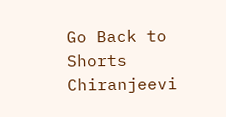Go Back to Shorts
Chiranjeevi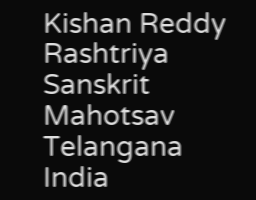Kishan Reddy
Rashtriya Sanskrit Mahotsav
Telangana
India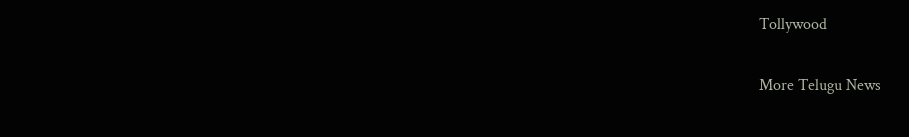Tollywood

More Telugu News